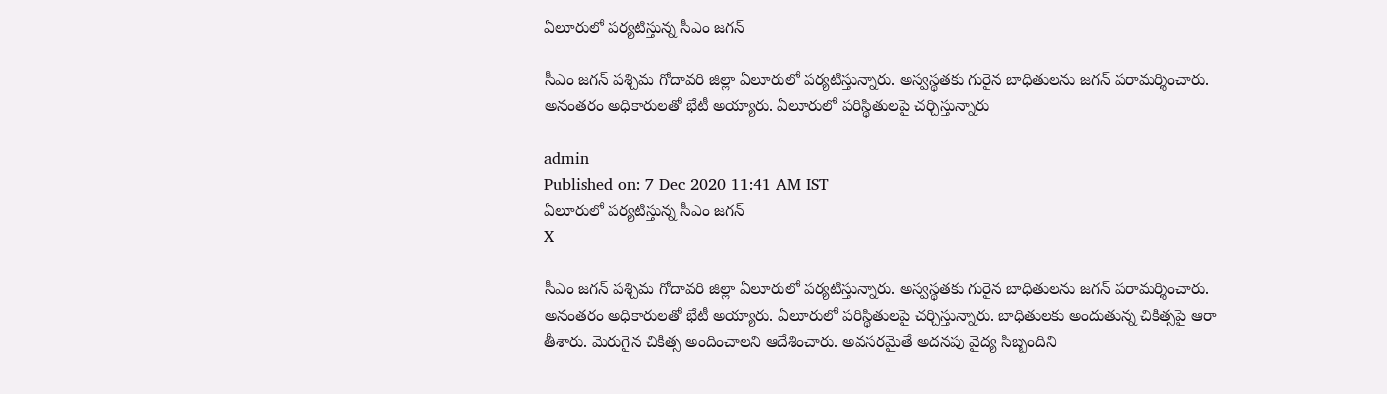ఏలూరులో పర్యటిస్తున్న సీఎం జగన్‌

సీఎం జగన్‌ పశ్చిమ గోదావరి జిల్లా ఏలూరులో పర్యటిస్తున్నారు. అస్వస్థతకు గురైన బాధితులను జగన్‌ పరామర్శించారు. అనంతరం అధికారులతో భేటీ అయ్యారు. ఏలూరులో పరిస్థితులపై చర్చిస్తున్నారు

admin
Published on: 7 Dec 2020 11:41 AM IST
ఏలూరులో పర్యటిస్తున్న సీఎం జగన్‌
X

సీఎం జగన్‌ పశ్చిమ గోదావరి జిల్లా ఏలూరులో పర్యటిస్తున్నారు. అస్వస్థతకు గురైన బాధితులను జగన్‌ పరామర్శించారు. అనంతరం అధికారులతో భేటీ అయ్యారు. ఏలూరులో పరిస్థితులపై చర్చిస్తున్నారు. బాధితులకు అందుతున్న చికిత్సపై ఆరా తీశారు. మెరుగైన చికిత్స అందించాలని ఆదేశించారు. అవసరమైతే అదనపు వైద్య సిబ్బందిని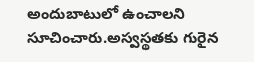అందుబాటులో ఉంచాలని సూచించారు.అస్వస్థతకు గురైన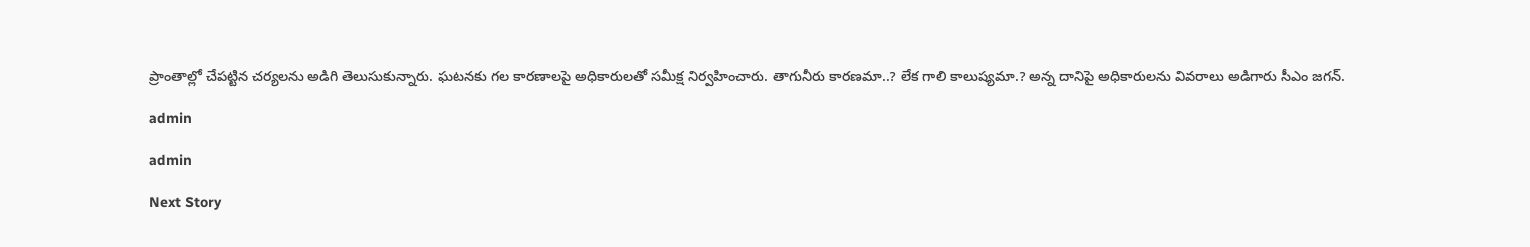ప్రాంతాల్లో చేపట్టిన చర్యలను అడిగి తెలుసుకున్నారు. ఘటనకు గల కారణాలపై అధికారులతో సమీక్ష నిర్వహించారు. తాగునీరు కారణమా..? లేక గాలి కాలుష్యమా.? అన్న దానిపై అధికారులను వివరాలు అడిగారు సీఎం జగన్‌.

admin

admin

Next Story